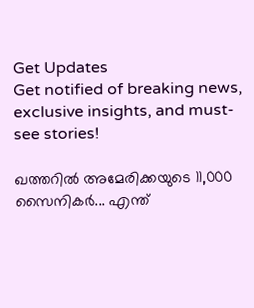Get Updates
Get notified of breaking news, exclusive insights, and must-see stories!

ഖത്തറില്‍ അമേരിക്കയുടെ 11,000 സൈനികര്‍... എന്ത്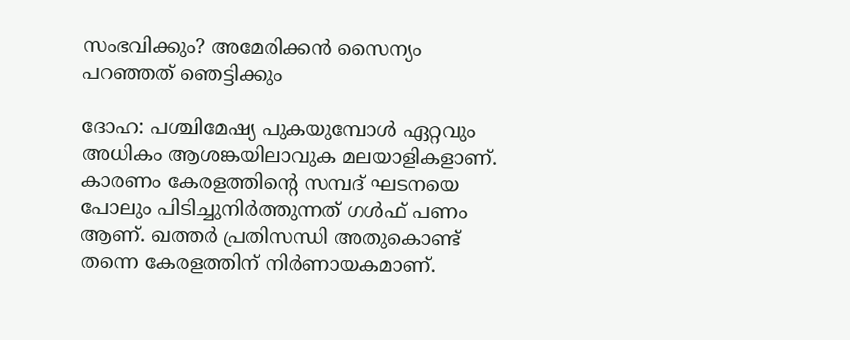സംഭവിക്കും? അമേരിക്കന്‍ സൈന്യം പറഞ്ഞത് ഞെട്ടിക്കും

ദോഹ: പശ്ചിമേഷ്യ പുകയുമ്പോള്‍ ഏറ്റവും അധികം ആശങ്കയിലാവുക മലയാളികളാണ്. കാരണം കേരളത്തിന്റെ സമ്പദ് ഘടനയെ പോലും പിടിച്ചുനിര്‍ത്തുന്നത് ഗള്‍ഫ് പണം ആണ്. ഖത്തര്‍ പ്രതിസന്ധി അതുകൊണ്ട് തന്നെ കേരളത്തിന് നിര്‍ണായകമാണ്.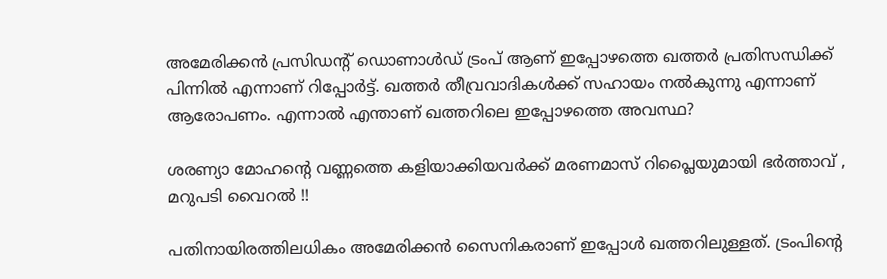അമേരിക്കന്‍ പ്രസിഡന്റ് ഡൊണാള്‍ഡ് ട്രംപ് ആണ് ഇപ്പോഴത്തെ ഖത്തര്‍ പ്രതിസന്ധിക്ക് പിന്നില്‍ എന്നാണ് റിപ്പോര്‍ട്ട്. ഖത്തര്‍ തീവ്രവാദികള്‍ക്ക് സഹായം നല്‍കുന്നു എന്നാണ് ആരോപണം. എന്നാല്‍ എന്താണ് ഖത്തറിലെ ഇപ്പോഴത്തെ അവസ്ഥ?

ശരണ്യാ മോഹന്‍റെ വണ്ണത്തെ കളിയാക്കിയവര്‍ക്ക് മരണമാസ് റിപ്ലൈയുമായി ഭർത്താവ് , മറുപടി വൈറല്‍ !!

പതിനായിരത്തിലധികം അമേരിക്കന്‍ സൈനികരാണ് ഇപ്പോള്‍ ഖത്തറിലുള്ളത്. ട്രംപിന്റെ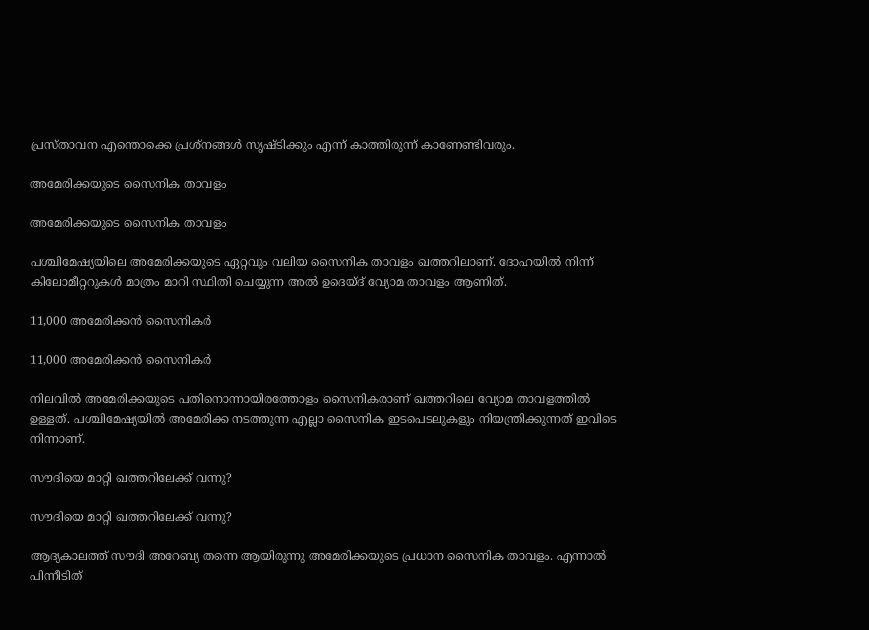പ്രസ്താവന എന്തൊക്കെ പ്രശ്‌നങ്ങള്‍ സൃഷ്ടിക്കും എന്ന് കാത്തിരുന്ന് കാണേണ്ടിവരും.

അമേരിക്കയുടെ സൈനിക താവളം

അമേരിക്കയുടെ സൈനിക താവളം

പശ്ചിമേഷ്യയിലെ അമേരിക്കയുടെ ഏറ്റവും വലിയ സൈനിക താവളം ഖത്തറിലാണ്. ദോഹയില്‍ നിന്ന് കിലോമീറ്ററുകള്‍ മാത്രം മാറി സ്ഥിതി ചെയ്യുന്ന അല്‍ ഉദെയ്ദ് വ്യോമ താവളം ആണിത്.

11,000 അമേരിക്കന്‍ സൈനികര്‍

11,000 അമേരിക്കന്‍ സൈനികര്‍

നിലവില്‍ അമേരിക്കയുടെ പതിനൊന്നായിരത്തോളം സൈനികരാണ് ഖത്തറിലെ വ്യോമ താവളത്തില്‍ ഉള്ളത്. പശ്ചിമേഷ്യയില്‍ അമേരിക്ക നടത്തുന്ന എല്ലാ സൈനിക ഇടപെടലുകളും നിയന്ത്രിക്കുന്നത് ഇവിടെ നിന്നാണ്.

സൗദിയെ മാറ്റി ഖത്തറിലേക്ക് വന്നു?

സൗദിയെ മാറ്റി ഖത്തറിലേക്ക് വന്നു?

ആദ്യകാലത്ത് സൗദി അറേബ്യ തന്നെ ആയിരുന്നു അമേരിക്കയുടെ പ്രധാന സൈനിക താവളം. എന്നാല്‍ പിന്നീടിത്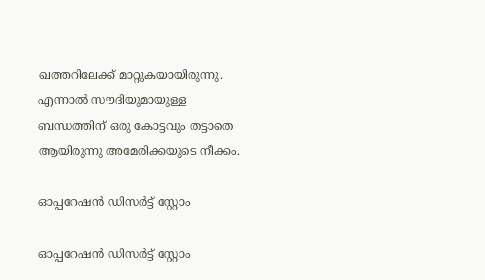ഖത്തറിലേക്ക് മാറ്റുകയായിരുന്നു. എന്നാല്‍ സൗദിയുമായുള്ള ബന്ധത്തിന് ഒരു കോട്ടവും തട്ടാതെ ആയിരുന്നു അമേരിക്കയുടെ നീക്കം.

ഓപ്പറേഷന്‍ ഡിസര്‍ട്ട് സ്റ്റോം

ഓപ്പറേഷന്‍ ഡിസര്‍ട്ട് സ്റ്റോം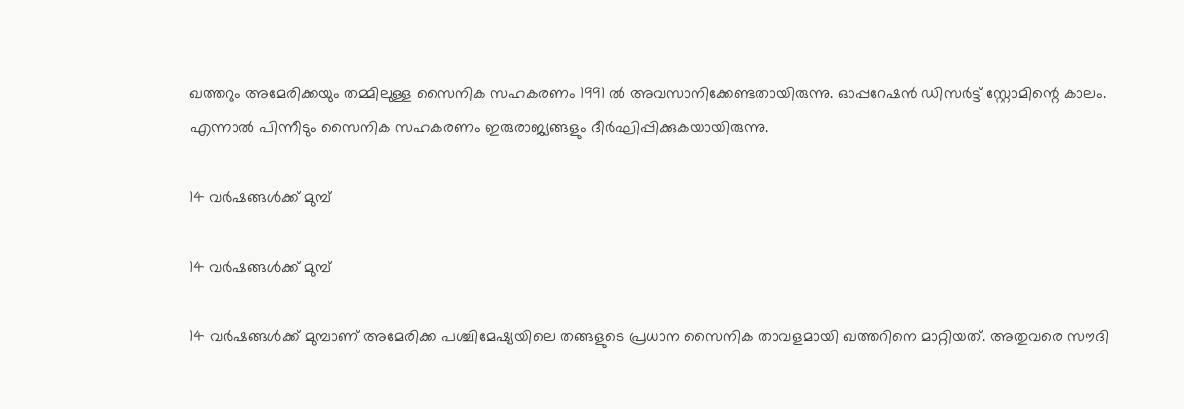ഖത്തറും അമേരിക്കയും തമ്മിലുള്ള സൈനിക സഹകരണം 1991 ല്‍ അവസാനിക്കേണ്ടതായിരുന്നു. ഓപ്പറേഷന്‍ ഡിസര്‍ട്ട് സ്റ്റോമിന്റെ കാലം. എന്നാല്‍ പിന്നീടും സൈനിക സഹകരണം ഇരുരാജ്യങ്ങളും ദീര്‍ഘിപ്പിക്കുകയായിരുന്നു.

14 വര്‍ഷങ്ങള്‍ക്ക് മുമ്പ്

14 വര്‍ഷങ്ങള്‍ക്ക് മുമ്പ്

14 വര്‍ഷങ്ങള്‍ക്ക് മുമ്പാണ് അമേരിക്ക പശ്ചിമേഷ്യയിലെ തങ്ങളുടെ പ്രധാന സൈനിക താവളമായി ഖത്തറിനെ മാറ്റിയത്. അതുവരെ സൗദി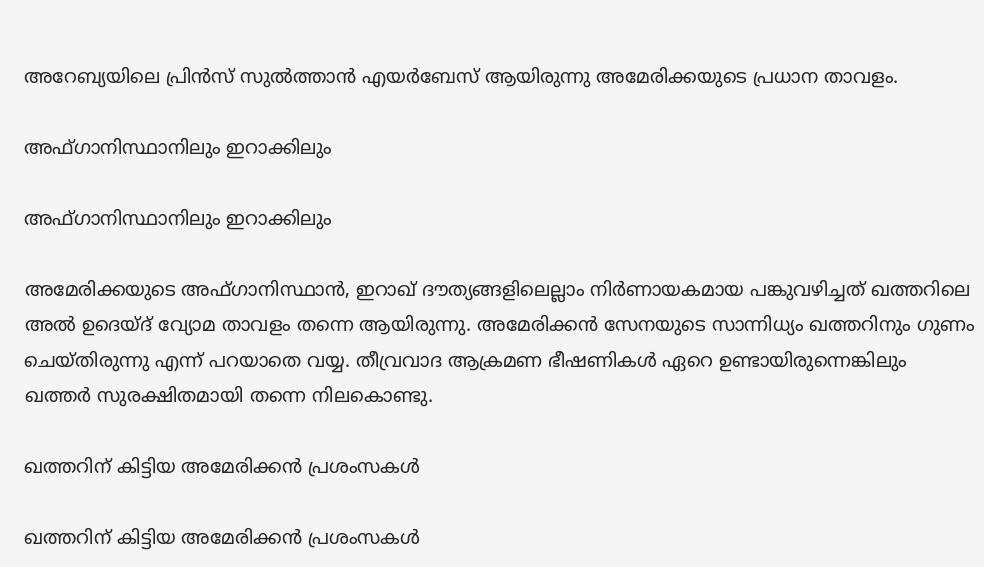അറേബ്യയിലെ പ്രിന്‍സ് സുല്‍ത്താന്‍ എയര്‍ബേസ് ആയിരുന്നു അമേരിക്കയുടെ പ്രധാന താവളം.

അഫ്ഗാനിസ്ഥാനിലും ഇറാക്കിലും

അഫ്ഗാനിസ്ഥാനിലും ഇറാക്കിലും

അമേരിക്കയുടെ അഫ്ഗാനിസ്ഥാന്‍, ഇറാഖ് ദൗത്യങ്ങളിലെല്ലാം നിര്‍ണായകമായ പങ്കുവഴിച്ചത് ഖത്തറിലെ അല്‍ ഉദെയ്ദ് വ്യോമ താവളം തന്നെ ആയിരുന്നു. അമേരിക്കന്‍ സേനയുടെ സാന്നിധ്യം ഖത്തറിനും ഗുണം ചെയ്തിരുന്നു എന്ന് പറയാതെ വയ്യ. തീവ്രവാദ ആക്രമണ ഭീഷണികള്‍ ഏറെ ഉണ്ടായിരുന്നെങ്കിലും ഖത്തര്‍ സുരക്ഷിതമായി തന്നെ നിലകൊണ്ടു.

ഖത്തറിന് കിട്ടിയ അമേരിക്കന്‍ പ്രശംസകള്‍

ഖത്തറിന് കിട്ടിയ അമേരിക്കന്‍ പ്രശംസകള്‍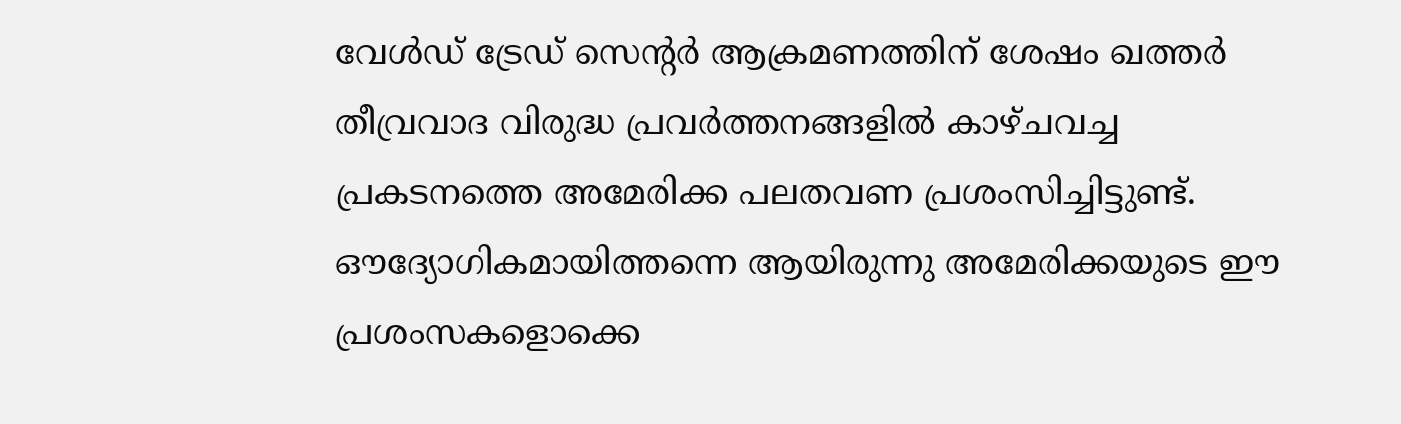വേള്‍ഡ് ട്രേഡ് സെന്റര്‍ ആക്രമണത്തിന് ശേഷം ഖത്തര്‍ തീവ്രവാദ വിരുദ്ധ പ്രവര്‍ത്തനങ്ങളില്‍ കാഴ്ചവച്ച പ്രകടനത്തെ അമേരിക്ക പലതവണ പ്രശംസിച്ചിട്ടുണ്ട്. ഔദ്യോഗികമായിത്തന്നെ ആയിരുന്നു അമേരിക്കയുടെ ഈ പ്രശംസകളൊക്കെ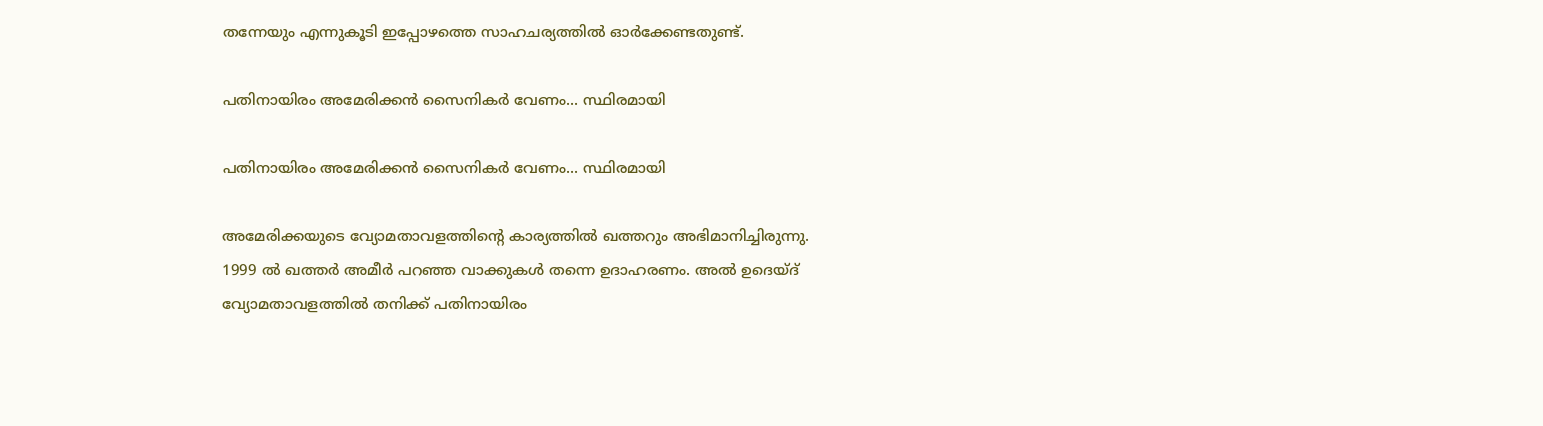തന്നേയും എന്നുകൂടി ഇപ്പോഴത്തെ സാഹചര്യത്തില്‍ ഓര്‍ക്കേണ്ടതുണ്ട്.

പതിനായിരം അമേരിക്കന്‍ സൈനികര്‍ വേണം... സ്ഥിരമായി

പതിനായിരം അമേരിക്കന്‍ സൈനികര്‍ വേണം... സ്ഥിരമായി

അമേരിക്കയുടെ വ്യോമതാവളത്തിന്റെ കാര്യത്തില്‍ ഖത്തറും അഭിമാനിച്ചിരുന്നു. 1999 ല്‍ ഖത്തര്‍ അമീര്‍ പറഞ്ഞ വാക്കുകള്‍ തന്നെ ഉദാഹരണം. അല്‍ ഉദെയ്ദ് വ്യോമതാവളത്തില്‍ തനിക്ക് പതിനായിരം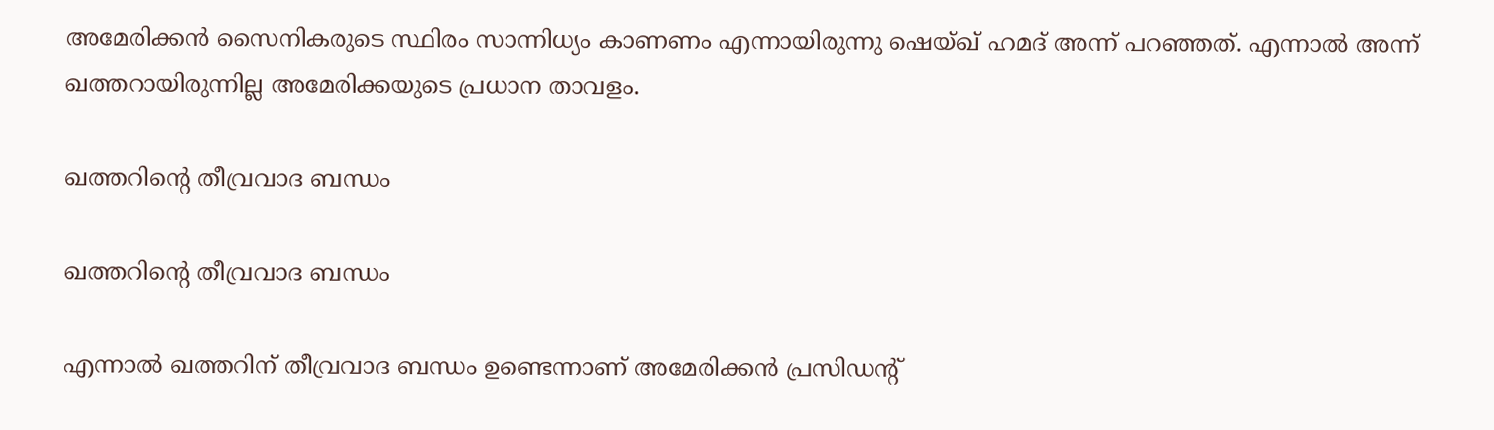അമേരിക്കന്‍ സൈനികരുടെ സ്ഥിരം സാന്നിധ്യം കാണണം എന്നായിരുന്നു ഷെയ്ഖ് ഹമദ് അന്ന് പറഞ്ഞത്. എന്നാല്‍ അന്ന് ഖത്തറായിരുന്നില്ല അമേരിക്കയുടെ പ്രധാന താവളം.

ഖത്തറിന്റെ തീവ്രവാദ ബന്ധം

ഖത്തറിന്റെ തീവ്രവാദ ബന്ധം

എന്നാല്‍ ഖത്തറിന് തീവ്രവാദ ബന്ധം ഉണ്ടെന്നാണ് അമേരിക്കന്‍ പ്രസിഡന്റ്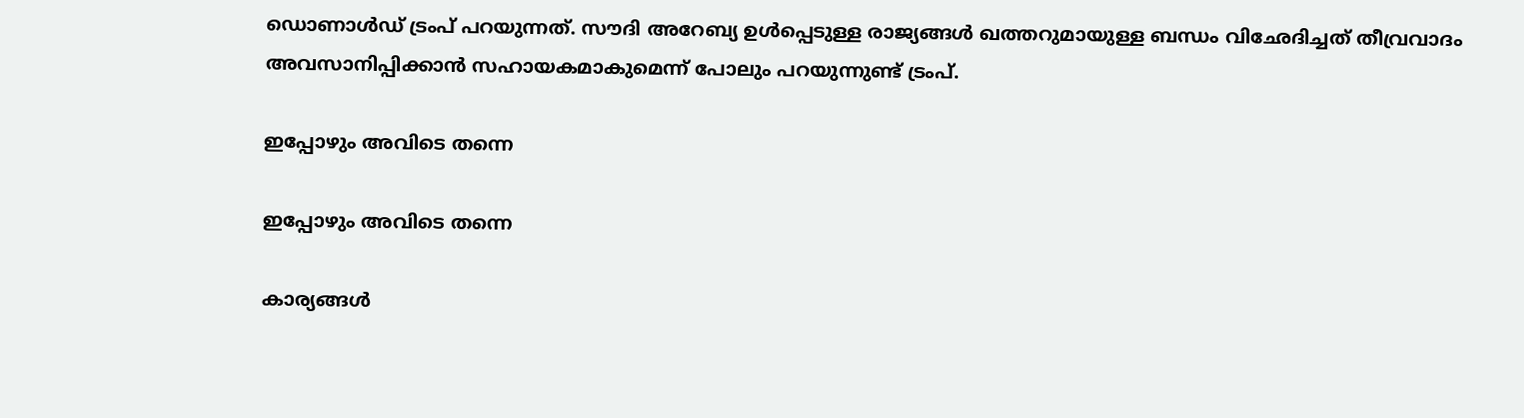ഡൊണാള്‍ഡ് ട്രംപ് പറയുന്നത്. സൗദി അറേബ്യ ഉള്‍പ്പെടുള്ള രാജ്യങ്ങള്‍ ഖത്തറുമായുള്ള ബന്ധം വിഛേദിച്ചത് തീവ്രവാദം അവസാനിപ്പിക്കാന്‍ സഹായകമാകുമെന്ന് പോലും പറയുന്നുണ്ട് ട്രംപ്.

ഇപ്പോഴും അവിടെ തന്നെ

ഇപ്പോഴും അവിടെ തന്നെ

കാര്യങ്ങള്‍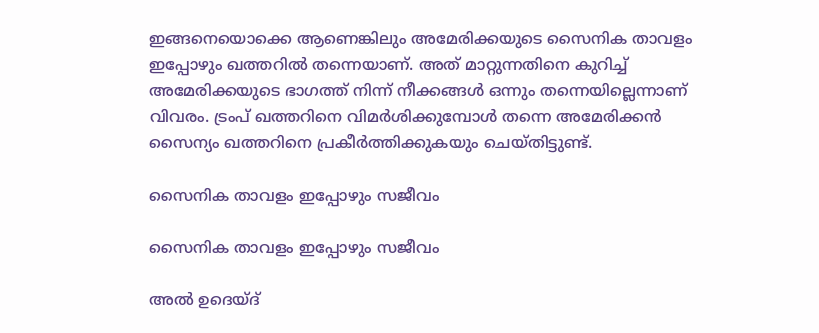ഇങ്ങനെയൊക്കെ ആണെങ്കിലും അമേരിക്കയുടെ സൈനിക താവളം ഇപ്പോഴും ഖത്തറില്‍ തന്നെയാണ്. അത് മാറ്റുന്നതിനെ കുറിച്ച് അമേരിക്കയുടെ ഭാഗത്ത് നിന്ന് നീക്കങ്ങള്‍ ഒന്നും തന്നെയില്ലെന്നാണ് വിവരം. ട്രംപ് ഖത്തറിനെ വിമര്‍ശിക്കുമ്പോള്‍ തന്നെ അമേരിക്കന്‍ സൈന്യം ഖത്തറിനെ പ്രകീര്‍ത്തിക്കുകയും ചെയ്തിട്ടുണ്ട്.

സൈനിക താവളം ഇപ്പോഴും സജീവം

സൈനിക താവളം ഇപ്പോഴും സജീവം

അല്‍ ഉദെയ്ദ്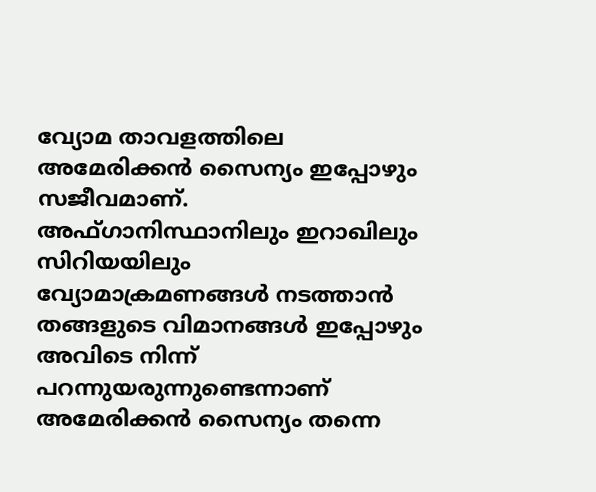വ്യോമ താവളത്തിലെ അമേരിക്കന്‍ സൈന്യം ഇപ്പോഴും സജീവമാണ്. അഫ്ഗാനിസ്ഥാനിലും ഇറാഖിലും സിറിയയിലും വ്യോമാക്രമണങ്ങള്‍ നടത്താന്‍ തങ്ങളുടെ വിമാനങ്ങള്‍ ഇപ്പോഴും അവിടെ നിന്ന് പറന്നുയരുന്നുണ്ടെന്നാണ് അമേരിക്കന്‍ സൈന്യം തന്നെ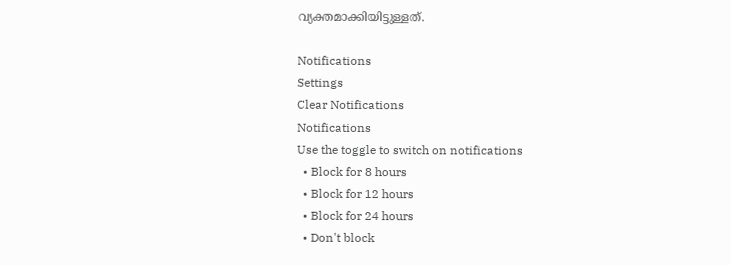വ്യക്തമാക്കിയിട്ടുള്ളത്.

Notifications
Settings
Clear Notifications
Notifications
Use the toggle to switch on notifications
  • Block for 8 hours
  • Block for 12 hours
  • Block for 24 hours
  • Don't block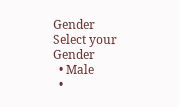Gender
Select your Gender
  • Male
  •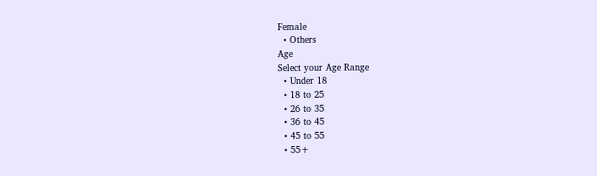Female
  • Others
Age
Select your Age Range
  • Under 18
  • 18 to 25
  • 26 to 35
  • 36 to 45
  • 45 to 55
  • 55+